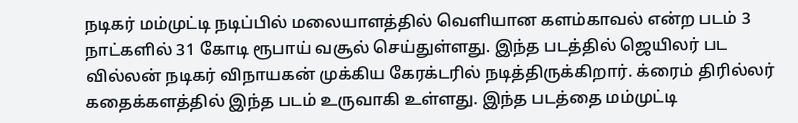நடிகர் மம்முட்டி நடிப்பில் மலையாளத்தில் வெளியான களம்காவல் என்ற படம் 3 நாட்களில் 31 கோடி ரூபாய் வசூல் செய்துள்ளது. இந்த படத்தில் ஜெயிலர் பட வில்லன் நடிகர் விநாயகன் முக்கிய கேரக்டரில் நடித்திருக்கிறார். க்ரைம் திரில்லர் கதைக்களத்தில் இந்த படம் உருவாகி உள்ளது. இந்த படத்தை மம்முட்டி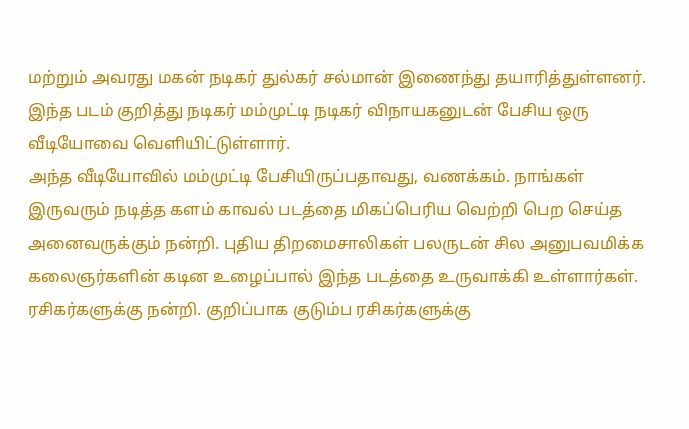மற்றும் அவரது மகன் நடிகர் துல்கர் சல்மான் இணைந்து தயாரித்துள்ளனர். இந்த படம் குறித்து நடிகர் மம்முட்டி நடிகர் விநாயகனுடன் பேசிய ஒரு வீடியோவை வெளியிட்டுள்ளார்.
அந்த வீடியோவில் மம்முட்டி பேசியிருப்பதாவது, வணக்கம். நாங்கள் இருவரும் நடித்த களம் காவல் படத்தை மிகப்பெரிய வெற்றி பெற செய்த அனைவருக்கும் நன்றி. புதிய திறமைசாலிகள் பலருடன் சில அனுபவமிக்க கலைஞர்களின் கடின உழைப்பால் இந்த படத்தை உருவாக்கி உள்ளார்கள். ரசிகர்களுக்கு நன்றி. குறிப்பாக குடும்ப ரசிகர்களுக்கு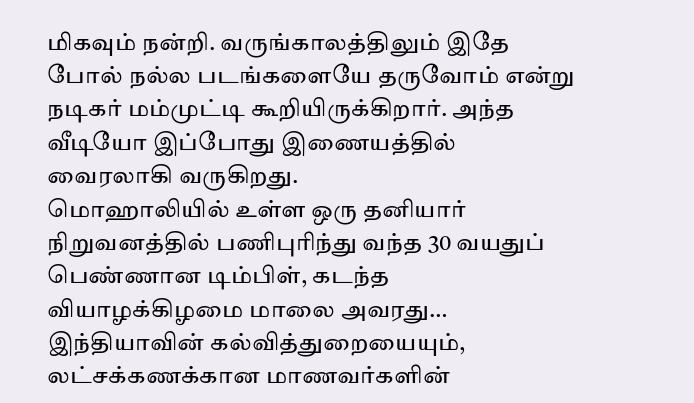மிகவும் நன்றி. வருங்காலத்திலும் இதே போல் நல்ல படங்களையே தருவோம் என்று நடிகர் மம்முட்டி கூறியிருக்கிறார். அந்த வீடியோ இப்போது இணையத்தில் வைரலாகி வருகிறது.
மொஹாலியில் உள்ள ஒரு தனியார் நிறுவனத்தில் பணிபுரிந்து வந்த 30 வயதுப் பெண்ணான டிம்பிள், கடந்த வியாழக்கிழமை மாலை அவரது…
இந்தியாவின் கல்வித்துறையையும், லட்சக்கணக்கான மாணவர்களின்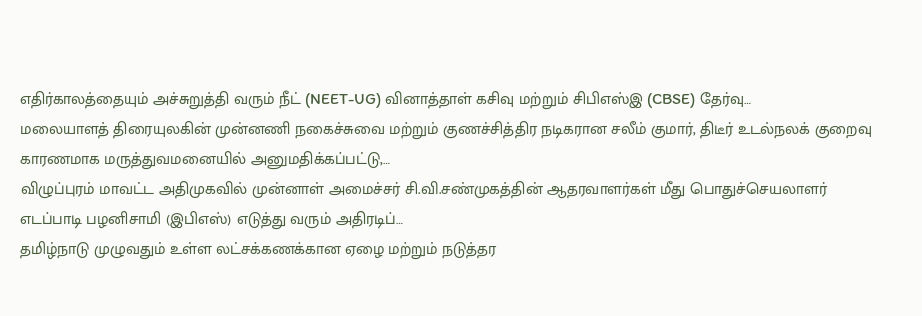எதிர்காலத்தையும் அச்சுறுத்தி வரும் நீட் (NEET-UG) வினாத்தாள் கசிவு மற்றும் சிபிஎஸ்இ (CBSE) தேர்வு…
மலையாளத் திரையுலகின் முன்னணி நகைச்சுவை மற்றும் குணச்சித்திர நடிகரான சலீம் குமார், திடீர் உடல்நலக் குறைவு காரணமாக மருத்துவமனையில் அனுமதிக்கப்பட்டு,…
விழுப்புரம் மாவட்ட அதிமுகவில் முன்னாள் அமைச்சர் சி.வி.சண்முகத்தின் ஆதரவாளர்கள் மீது பொதுச்செயலாளர் எடப்பாடி பழனிசாமி (இபிஎஸ்) எடுத்து வரும் அதிரடிப்…
தமிழ்நாடு முழுவதும் உள்ள லட்சக்கணக்கான ஏழை மற்றும் நடுத்தர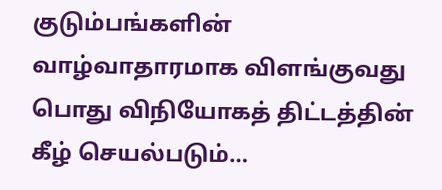குடும்பங்களின் வாழ்வாதாரமாக விளங்குவது பொது விநியோகத் திட்டத்தின் கீழ் செயல்படும்…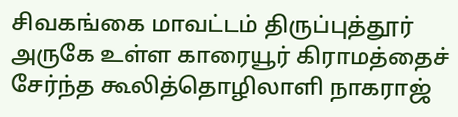சிவகங்கை மாவட்டம் திருப்புத்தூர் அருகே உள்ள காரையூர் கிராமத்தைச் சேர்ந்த கூலித்தொழிலாளி நாகராஜ்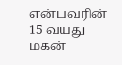என்பவரின் 15 வயது மகன்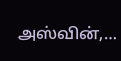அஸ்வின்,…